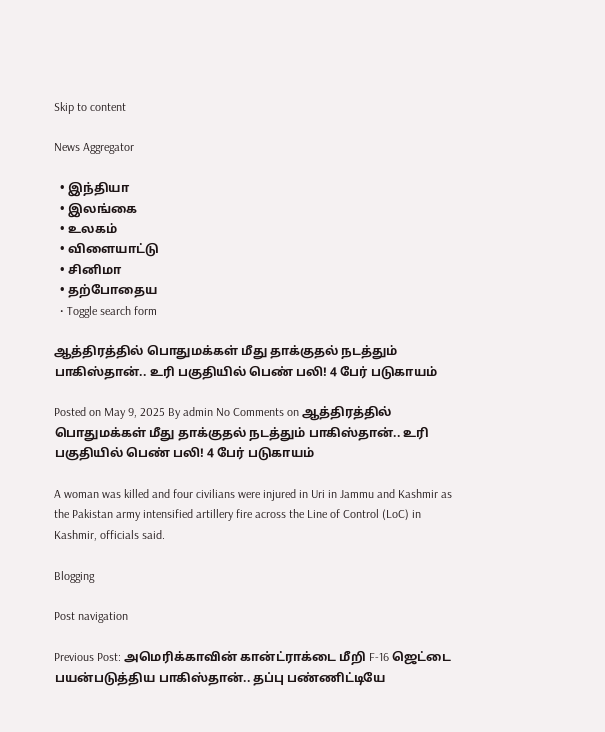Skip to content

News Aggregator

  • இந்தியா
  • இலங்கை
  • உலகம்
  • விளையாட்டு
  • சினிமா
  • தற்போதைய
  • Toggle search form

ஆத்திரத்தில் பொதுமக்கள் மீது தாக்குதல் நடத்தும் பாகிஸ்தான்.. உரி பகுதியில் பெண் பலி! 4 பேர் படுகாயம்

Posted on May 9, 2025 By admin No Comments on ஆத்திரத்தில் பொதுமக்கள் மீது தாக்குதல் நடத்தும் பாகிஸ்தான்.. உரி பகுதியில் பெண் பலி! 4 பேர் படுகாயம்

A woman was killed and four civilians were injured in Uri in Jammu and Kashmir as the Pakistan army intensified artillery fire across the Line of Control (LoC) in Kashmir, officials said.

Blogging

Post navigation

Previous Post: அமெரிக்காவின் கான்ட்ராக்டை மீறி F-16 ஜெட்டை பயன்படுத்திய பாகிஸ்தான்.. தப்பு பண்ணிட்டியே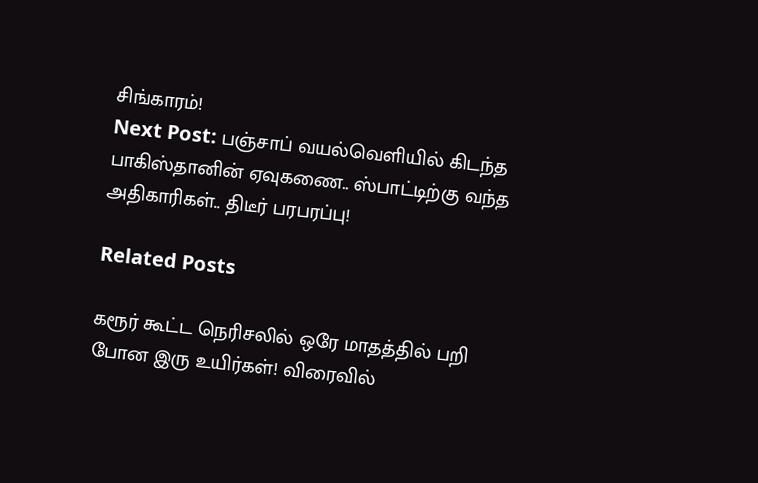சிங்காரம்!
Next Post: பஞ்சாப் வயல்வெளியில் கிடந்த பாகிஸ்தானின் ஏவுகணை.. ஸ்பாட்டிற்கு வந்த அதிகாரிகள்.. திடீர் பரபரப்பு!

Related Posts

கரூர் கூட்ட நெரிசலில் ஒரே மாதத்தில் பறி போன இரு உயிர்கள்! விரைவில்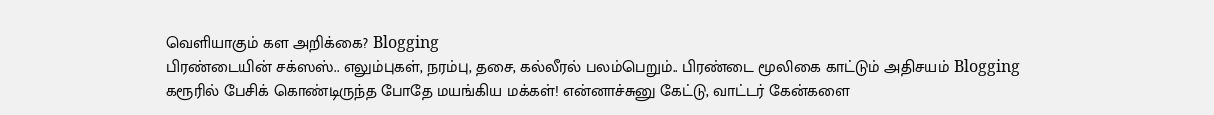வெளியாகும் கள அறிக்கை? Blogging
பிரண்டையின் சக்ஸஸ்.. எலும்புகள், நரம்பு, தசை, கல்லீரல் பலம்பெறும்.. பிரண்டை மூலிகை காட்டும் அதிசயம் Blogging
கரூரில் பேசிக் கொண்டிருந்த போதே மயங்கிய மக்கள்! என்னாச்சுனு கேட்டு, வாட்டர் கேன்களை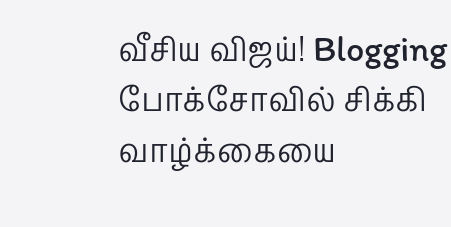வீசிய விஜய்! Blogging
போக்சோவில் சிக்கி வாழ்க்கையை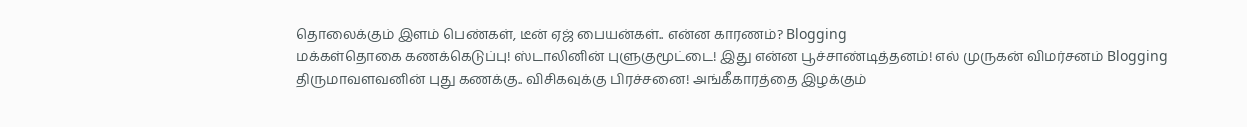தொலைக்கும் இளம் பெண்கள், டீன் ஏஜ் பையன்கள்.. என்ன காரணம்? Blogging
மக்கள்தொகை கணக்கெடுப்பு! ஸ்டாலினின் புளுகுமூட்டை! இது என்ன பூச்சாண்டித்தனம்! எல் முருகன் விமர்சனம் Blogging
திருமாவளவனின் புது கணக்கு.. விசிகவுக்கு பிரச்சனை! அங்கீகாரத்தை இழக்கும்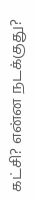கட்சி? என்ன நடக்குது?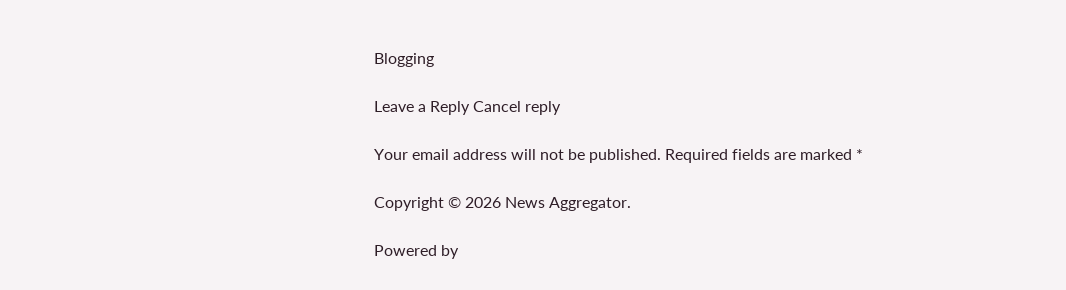Blogging

Leave a Reply Cancel reply

Your email address will not be published. Required fields are marked *

Copyright © 2026 News Aggregator.

Powered by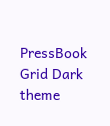PressBook Grid Dark theme